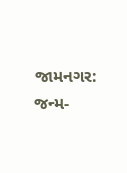જામનગર: જન્મ-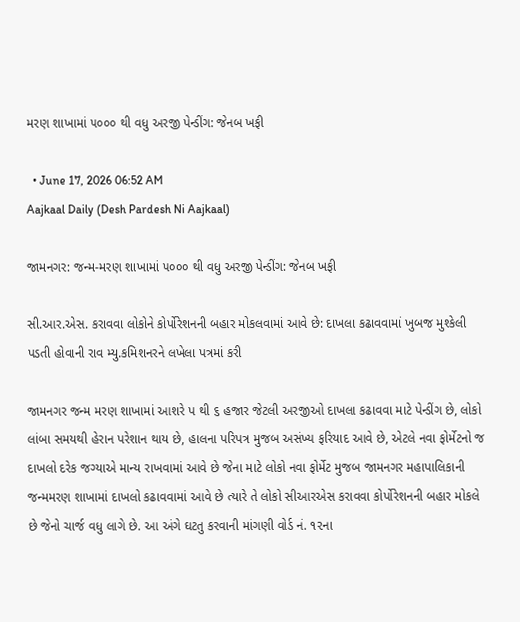મરણ શાખામાં ૫૦૦૦ થી વધુ અરજી પેન્ડીંગ: જેનબ ખફી

  • June 17, 2026 06:52 AM
Aajkaal Daily (Desh Pardesh Ni Aajkaal)

જામનગર: જન્મ-મરણ શાખામાં ૫૦૦૦ થી વધુ અરજી પેન્ડીંગ: જેનબ ખફી

સી.આર.એસ. કરાવવા લોકોને કોર્પોરેશનની બહાર મોકલવામાં આવે છે: દાખલા કઢાવવામાં ખુબજ મુશ્કેલી પડતી હોવાની રાવ મ્યુ.કમિશનરને લખેલા પત્રમાં કરી

જામનગર જન્મ મરણ શાખામાં આશરે પ થી ૬ હજાર જેટલી અરજીઓ દાખલા કઢાવવા માટે પેન્ડીંગ છે, લોકો લાંબા સમયથી હેરાન પરેશાન થાય છે, હાલના પરિપત્ર મુજબ અસંખ્ય ફરિયાદ આવે છે, એટલે નવા ફોર્મેટનો જ દાખલો દરેક જગ્યાએ માન્ય રાખવામાં આવે છે જેના માટે લોકો નવા ફોર્મેટ મુજબ જામનગર મહાપાલિકાની જન્મમરણ શાખામાં દાખલો કઢાવવામાં આવે છે ત્યારે તે લોકો સીઆરએસ કરાવવા કોર્પોરેશનની બહાર મોકલે છે જેનો ચાર્જ વધુ લાગે છે. આ અંગે ઘટતુ કરવાની માંગણી વોર્ડ નં. ૧૨ના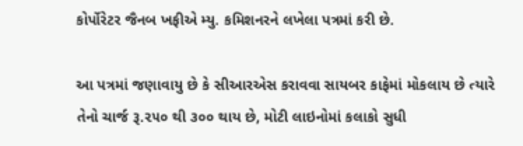કોર્પોરેટર જૈનબ ખફીએ મ્યુ. કમિશનરને લખેલા પત્રમાં કરી છે.

આ પત્રમાં જણાવાયુ છે કે સીઆરએસ કરાવવા સાયબર કાફેમાં મોકલાય છે ત્યારે તેનો ચાર્જ રૂ.૨૫૦ થી ૩૦૦ થાય છે, મોટી લાઇનોમાં કલાકો સુધી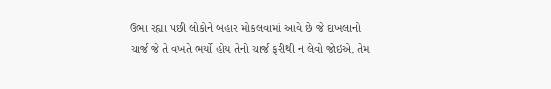ઉભા રહ્યા પછી લોકોને બહાર મોકલવામાં આવે છે જે દાખલાનો ચાર્જ જે તે વખતે ભર્યો હોય તેનો ચાર્જ ફરીથી ન લેવો જોઇએ. તેમ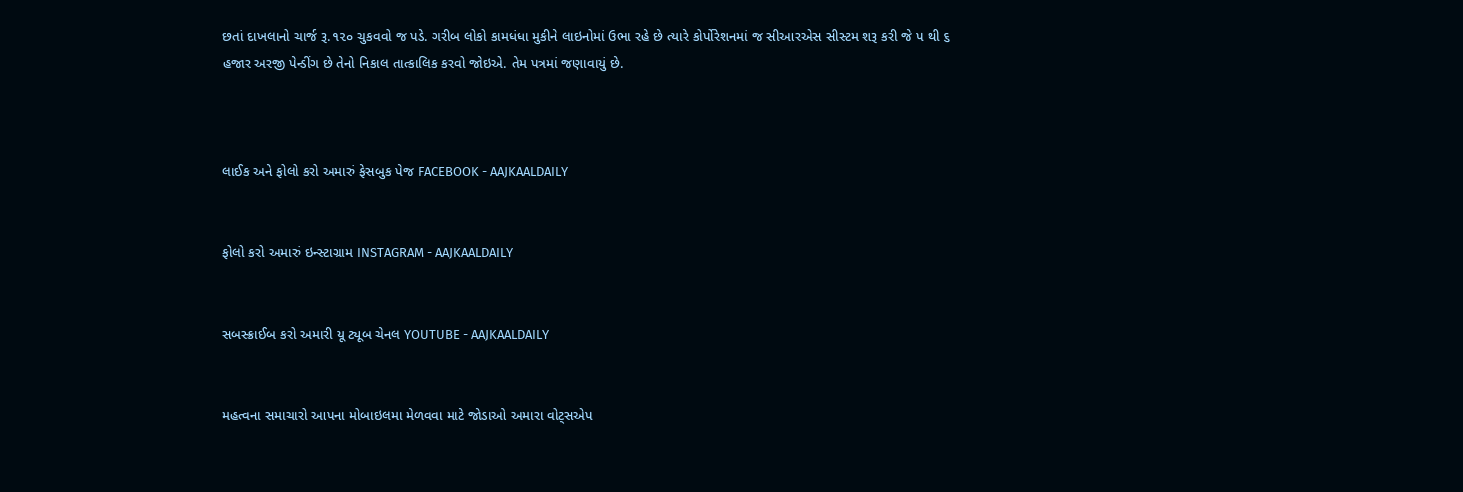છતાં દાખલાનો ચાર્જ રૂ.૧૨૦ ચુકવવો જ પડે. ગરીબ લોકો કામધંધા મુકીને લાઇનોમાં ઉભા રહે છે ત્યારે કોર્પોરેશનમાં જ સીઆરએસ સીસ્ટમ શરૂ કરી જે પ થી ૬ હજાર અરજી પેન્ડીંગ છે તેનો નિકાલ તાત્કાલિક કરવો જોઇએ. તેમ પત્રમાં જણાવાયું છે.



લાઈક અને ફોલો કરો અમારું ફેસબુક પેજ FACEBOOK - AAJKAALDAILY


ફોલો કરો અમારું ઇન્સ્ટાગ્રામ INSTAGRAM - AAJKAALDAILY


સબસ્ક્રાઈબ કરો અમારી યૂ ટ્યૂબ ચેનલ YOUTUBE - AAJKAALDAILY


મહત્વના સમાચારો આપના મોબાઇલમા મેળવવા માટે જોડાઓ અમારા વોટ્સએપ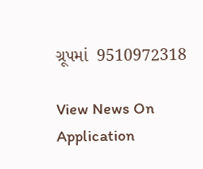ગ્રૂપમાં  9510972318

View News On Application